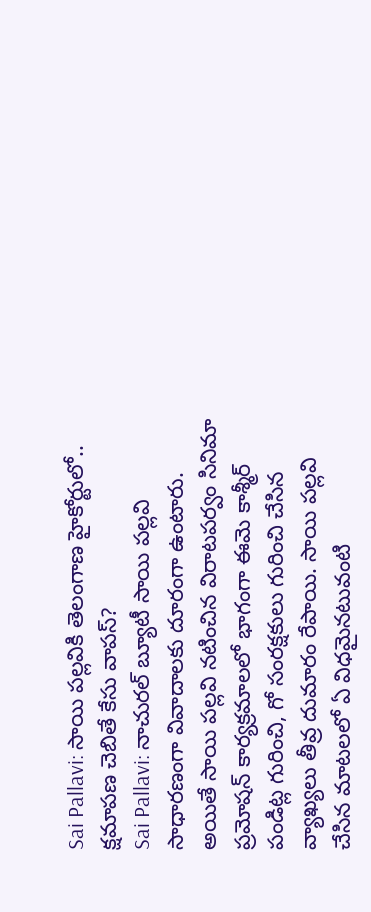Sai Pallavi: సాయి పల్లవికి తెలంగాణ హైకోర్టులో.. క్షమాపణ చెబితే కేసు వాపస్?
Sai Pallavi: నాచురల్ బ్యూటీ సాయి పల్లవి సాధారణంగా వివాదాలకు దూరంగా ఉంటారు. అయితే సాయి పల్లవి నటించిన విరాటపర్వం సినిమా ప్రమోషన్ కార్యక్రమాలలో భాగంగా ఈమె కాశ్మీర్ పండిట్ల గురించి, గో సంరక్షకులు గురించి చేసిన వ్యాఖ్యలు తీవ్ర దుమారం రేపాయి. సాయి పల్లవి చేసిన మాటలలో ఏ విధమైనటువంటి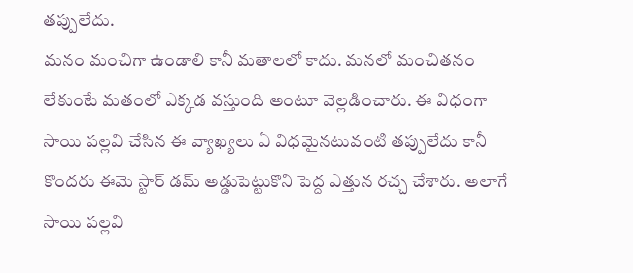తప్పులేదు.
మనం మంచిగా ఉండాలి కానీ మతాలలో కాదు. మనలో మంచితనం లేకుంటే మతంలో ఎక్కడ వస్తుంది అంటూ వెల్లడించారు. ఈ విధంగా సాయి పల్లవి చేసిన ఈ వ్యాఖ్యలు ఏ విధమైనటువంటి తప్పులేదు కానీ కొందరు ఈమె స్టార్ డమ్ అడ్డుపెట్టుకొని పెద్ద ఎత్తున రచ్చ చేశారు. అలాగే సాయి పల్లవి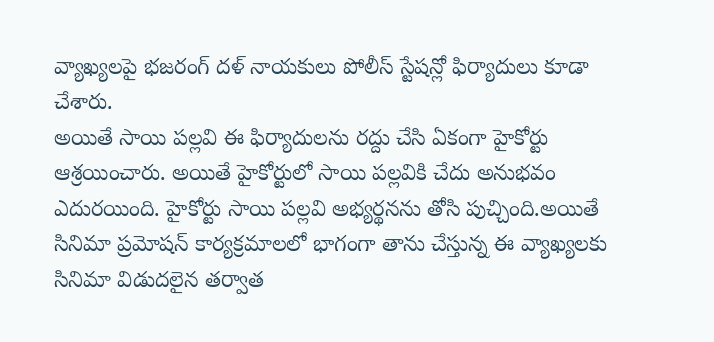వ్యాఖ్యలపై భజరంగ్ దళ్ నాయకులు పోలీస్ స్టేషన్లో ఫిర్యాదులు కూడా చేశారు.
అయితే సాయి పల్లవి ఈ ఫిర్యాదులను రద్దు చేసి ఏకంగా హైకోర్టు ఆశ్రయించారు. అయితే హైకోర్టులో సాయి పల్లవికి చేదు అనుభవం ఎదురయింది. హైకోర్టు సాయి పల్లవి అభ్యర్థనను తోసి పుచ్చింది.అయితే సినిమా ప్రమోషన్ కార్యక్రమాలలో భాగంగా తాను చేస్తున్న ఈ వ్యాఖ్యలకు సినిమా విడుదలైన తర్వాత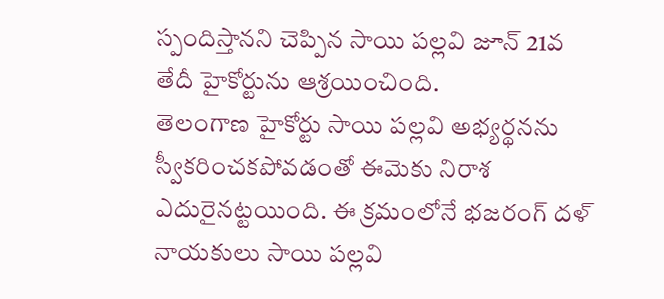స్పందిస్తానని చెప్పిన సాయి పల్లవి జూన్ 21వ తేదీ హైకోర్టును ఆశ్రయించింది.
తెలంగాణ హైకోర్టు సాయి పల్లవి అభ్యర్థనను స్వీకరించకపోవడంతో ఈమెకు నిరాశ ఎదురైనట్టయింది. ఈ క్రమంలోనే భజరంగ్ దళ్ నాయకులు సాయి పల్లవి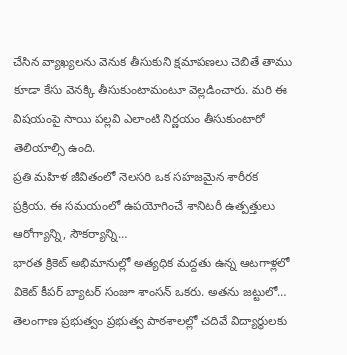చేసిన వ్యాఖ్యలను వెనుక తీసుకుని క్షమాపణలు చెబితే తాము కూడా కేసు వెనక్కి తీసుకుంటామంటూ వెల్లడించారు. మరి ఈ విషయంపై సాయి పల్లవి ఎలాంటి నిర్ణయం తీసుకుంటారో తెలియాల్సి ఉంది.
ప్రతి మహిళ జీవితంలో నెలసరి ఒక సహజమైన శారీరక ప్రక్రియ. ఈ సమయంలో ఉపయోగించే శానిటరీ ఉత్పత్తులు ఆరోగ్యాన్ని, సౌకర్యాన్ని…
భారత క్రికెట్ అభిమానుల్లో అత్యధిక మద్దతు ఉన్న ఆటగాళ్లలో వికెట్ కీపర్ బ్యాటర్ సంజూ శాంసన్ ఒకరు. అతను జట్టులో…
తెలంగాణ ప్రభుత్వం ప్రభుత్వ పాఠశాలల్లో చదివే విద్యార్థులకు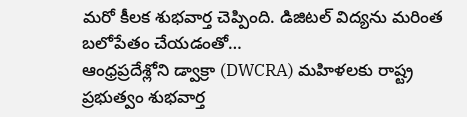మరో కీలక శుభవార్త చెప్పింది. డిజిటల్ విద్యను మరింత బలోపేతం చేయడంతో…
ఆంధ్రప్రదేశ్లోని డ్వాక్రా (DWCRA) మహిళలకు రాష్ట్ర ప్రభుత్వం శుభవార్త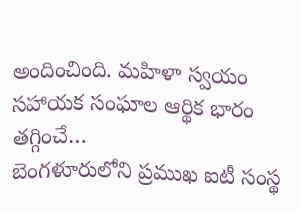అందించింది. మహిళా స్వయం సహాయక సంఘాల ఆర్థిక భారం తగ్గించే…
బెంగళూరులోని ప్రముఖ ఐటీ సంస్థ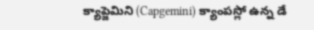క్యాప్జెమిని (Capgemini) క్యాంపస్లో ఉన్న డే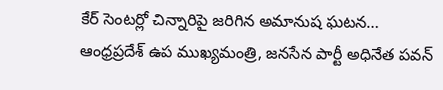కేర్ సెంటర్లో చిన్నారిపై జరిగిన అమానుష ఘటన…
ఆంధ్రప్రదేశ్ ఉప ముఖ్యమంత్రి, జనసేన పార్టీ అధినేత పవన్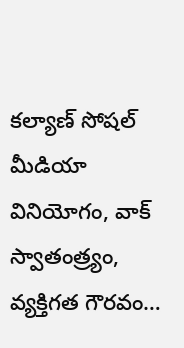కల్యాణ్ సోషల్ మీడియా వినియోగం, వాక్ స్వాతంత్ర్యం, వ్యక్తిగత గౌరవం…